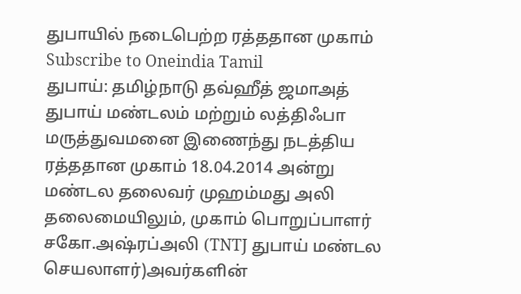துபாயில் நடைபெற்ற ரத்ததான முகாம்
Subscribe to Oneindia Tamil
துபாய்: தமிழ்நாடு தவ்ஹீத் ஜமாஅத் துபாய் மண்டலம் மற்றும் லத்திஃபா மருத்துவமனை இணைந்து நடத்திய ரத்ததான முகாம் 18.04.2014 அன்று மண்டல தலைவர் முஹம்மது அலி தலைமையிலும், முகாம் பொறுப்பாளர் சகோ.அஷ்ரப்அலி (TNTJ துபாய் மண்டல செயலாளர்)அவர்களின்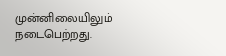முன்னிலையிலும் நடைபெற்றது.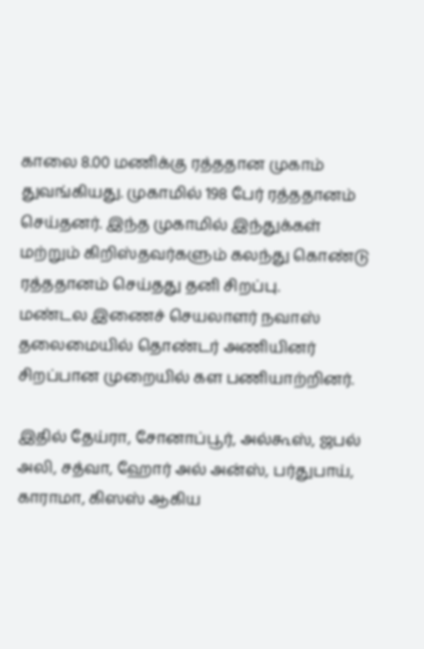காலை 8.00 மணிக்கு ரத்ததான முகாம் துவங்கியது. முகாமில் 198 பேர் ரத்ததானம் செய்தனர். இந்த முகாமில் இந்துக்கள் மற்றும் கிறிஸ்தவர்களும் கலந்து கொண்டு ரத்ததானம் செய்தது தனி சிறப்பு.
மண்டல இணைச் செயலாளர் நவாஸ் தலைமையில் தொண்டர் அணியினர் சிறப்பான முறையில் கள பணியாற்றினர்.

இதில் தேய்ரா, சோனாப்பூர், அல்கூஸ், ஜபல் அலி, சத்வா, ஹோர் அல் அன்ஸ், பர்துபாய், காராமா, கிஸஸ் ஆகிய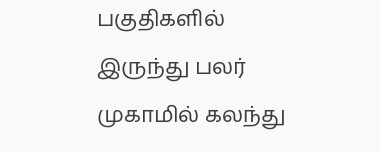பகுதிகளில் இருந்து பலர் முகாமில் கலந்து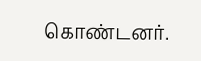கொண்டனர்.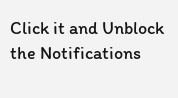Click it and Unblock the Notifications